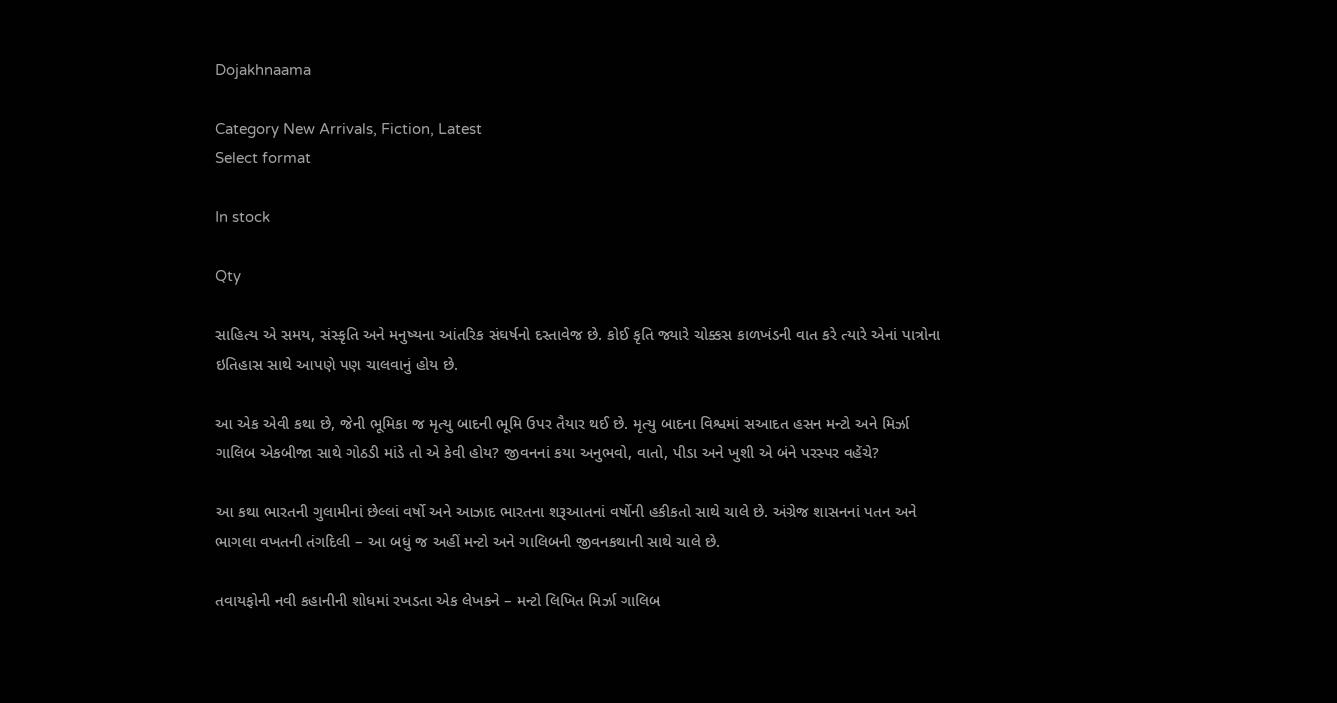Dojakhnaama

Category New Arrivals, Fiction, Latest
Select format

In stock

Qty

સાહિત્ય એ સમય, સંસ્કૃતિ અને મનુષ્યના આંતરિક સંઘર્ષનો દસ્તાવેજ છે. કોઈ કૃતિ જ્યારે ચોક્કસ કાળખંડની વાત કરે ત્યારે એનાં પાત્રોના ઇતિહાસ સાથે આપણે પણ ચાલવાનું હોય છે.

આ એક એવી કથા છે, જેની ભૂમિકા જ મૃત્યુ બાદની ભૂમિ ઉપર તૈયાર થઈ છે. મૃત્યુ બાદના વિશ્વમાં સઆદત હસન મન્ટો અને મિર્ઝા ગાલિબ એકબીજા સાથે ગોઠડી માંડે તો એ કેવી હોય? જીવનનાં કયા અનુભવો, વાતો, પીડા અને ખુશી એ બંને પરસ્પર વહેંચે?

આ કથા ભારતની ગુલામીનાં છેલ્લાં વર્ષો અને આઝાદ ભારતના શરૂઆતનાં વર્ષોની હકીકતો સાથે ચાલે છે. અંગ્રેજ શાસનનાં પતન અને ભાગલા વખતની તંગદિલી – આ બધું જ અહીં મન્ટો અને ગાલિબની જીવનકથાની સાથે ચાલે છે.

તવાયફોની નવી કહાનીની શોધમાં રખડતા એક લેખકને – મન્ટો લિખિત મિર્ઝા ગાલિબ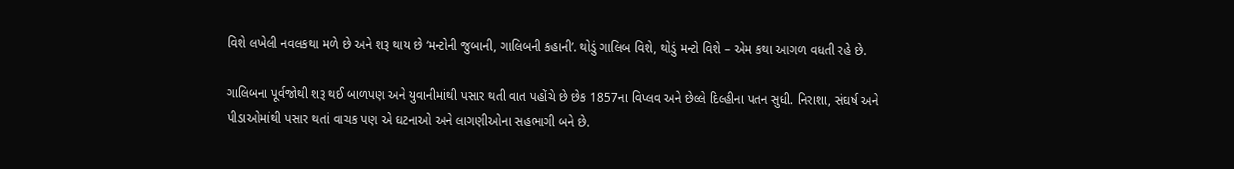વિશે લખેલી નવલકથા મળે છે અને શરૂ થાય છે ‘મન્ટોની જુબાની, ગાલિબની કહાની’. થોડું ગાલિબ વિશે, થોડું મન્ટો વિશે – એમ કથા આગળ વધતી રહે છે.

ગાલિબના પૂર્વજોથી શરૂ થઈ બાળપણ અને યુવાનીમાંથી પસાર થતી વાત પહોંચે છે છેક 1857ના વિપ્લવ અને છેલ્લે દિલ્હીના પતન સુધી. નિરાશા, સંઘર્ષ અને પીડાઓમાંથી પસાર થતાં વાચક પણ એ ઘટનાઓ અને લાગણીઓના સહભાગી બને છે.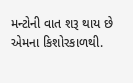મન્ટોની વાત શરૂ થાય છે એમના કિશોરકાળથી.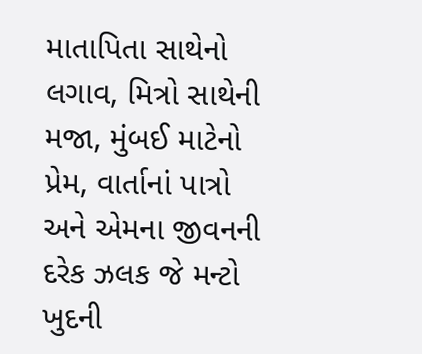માતાપિતા સાથેનો લગાવ, મિત્રો સાથેની મજા, મુંબઈ માટેનો પ્રેમ, વાર્તાનાં પાત્રો અને એમના જીવનની દરેક ઝલક જે મન્ટો ખુદની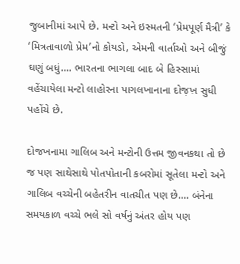જુબાનીમાં આપે છે. મન્ટો અને ઇસ્મતની ‘પ્રેમપૂર્ણ મૈત્રી’ કે ‘મિત્રતાવાળો પ્રેમ’નો કોયડો, એમની વાર્તાઓ અને બીજું ઘણું બધું…. ભારતના ભાગલા બાદ બે હિસ્સામાં વહેંચાયેલા મન્ટો લાહોરના પાગલખાનાના દોજ઼ખ઼ સુધી પહોંચે છે.

દોજખનામા ગાલિબ અને મન્ટોની ઉત્તમ જીવનકથા તો છે જ પણ સાથેસાથે પોતપોતાની કબરોમાં સૂતેલા મન્ટો અને ગાલિબ વચ્ચેની બહેતરીન વાતચીત પણ છે…. બંનેના સમયકાળ વચ્ચે ભલે સો વર્ષનું અંતર હોય પણ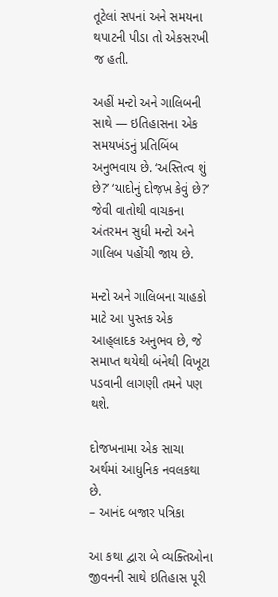તૂટેલાં સપનાં અને સમયના થપાટની પીડા તો એકસરખી જ હતી.

અહીં મન્ટો અને ગાલિબની સાથે — ઇતિહાસના એક સમયખંડનું પ્રતિબિંબ અનુભવાય છે. ‘અસ્તિત્વ શું છે?’ ‘યાદોનું દોજ઼ખ઼ કેવું છે?’ જેવી વાતોથી વાચકના અંતરમન સુધી મન્ટો અને ગાલિબ પહોંચી જાય છે.

મન્ટો અને ગાલિબના ચાહકો માટે આ પુસ્તક એક આહ્‌લાદક અનુભવ છે, જે સમાપ્ત થયેથી બંનેથી વિખૂટા પડવાની લાગણી તમને પણ થશે.

દોજખનામા એક સાચા અર્થમાં આધુનિક નવલકથા છે.
– આનંદ બજાર પત્રિકા

આ કથા દ્વારા બે વ્યક્તિઓના જીવનની સાથે ઇતિહાસ પૂરી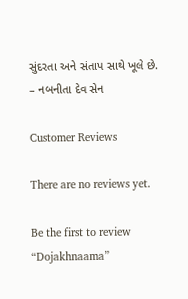સુંદરતા અને સંતાપ સાથે ખૂલે છે.
– નબનીતા દેવ સેન

Customer Reviews

There are no reviews yet.

Be the first to review “Dojakhnaama”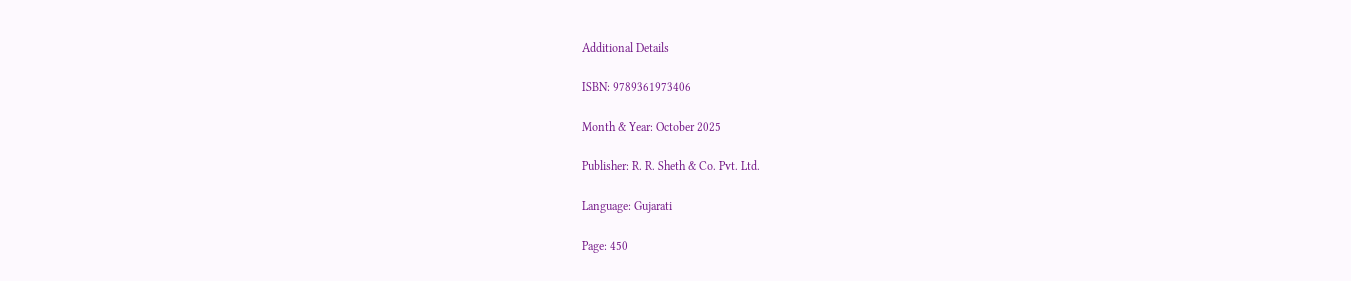Additional Details

ISBN: 9789361973406

Month & Year: October 2025

Publisher: R. R. Sheth & Co. Pvt. Ltd.

Language: Gujarati

Page: 450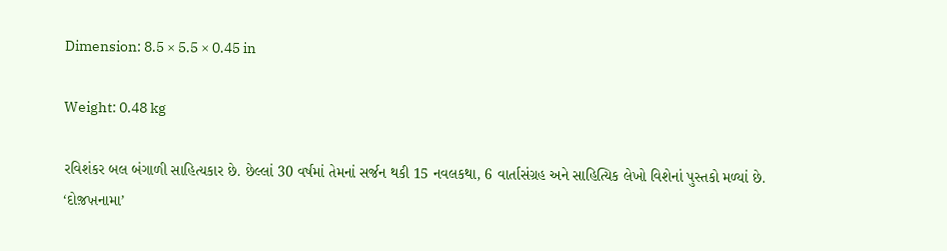Dimension: 8.5 × 5.5 × 0.45 in

Weight: 0.48 kg

રવિશંકર બલ બંગાળી સાહિત્યકાર છે. છેલ્લાં 30 વર્ષમાં તેમનાં સર્જન થકી 15 નવલકથા, 6 વાર્તાસંગ્રહ અને સાહિત્યિક લેખો વિશેનાં પુસ્તકો મળ્યાં છે. ‘દોજ઼ખ઼નામા’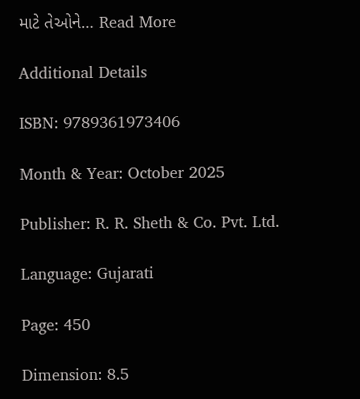માટે તેઓને… Read More

Additional Details

ISBN: 9789361973406

Month & Year: October 2025

Publisher: R. R. Sheth & Co. Pvt. Ltd.

Language: Gujarati

Page: 450

Dimension: 8.5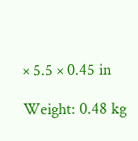× 5.5 × 0.45 in

Weight: 0.48 kg